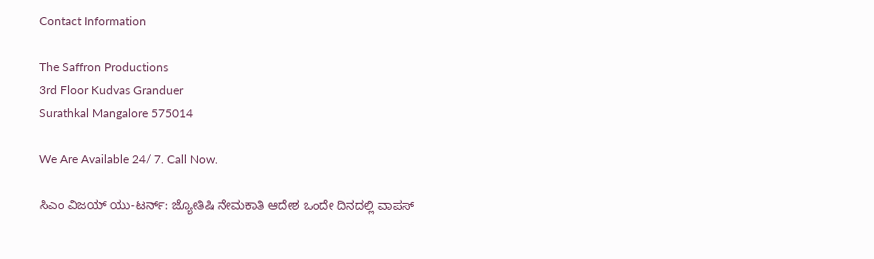Contact Information

The Saffron Productions
3rd Floor Kudvas Granduer
Surathkal Mangalore 575014

We Are Available 24/ 7. Call Now.

ಸಿಎಂ ವಿಜಯ್ ಯು-ಟರ್ನ್: ಜ್ಯೋತಿಷಿ ನೇಮಕಾತಿ ಆದೇಶ ಒಂದೇ ದಿನದಲ್ಲಿ ವಾಪಸ್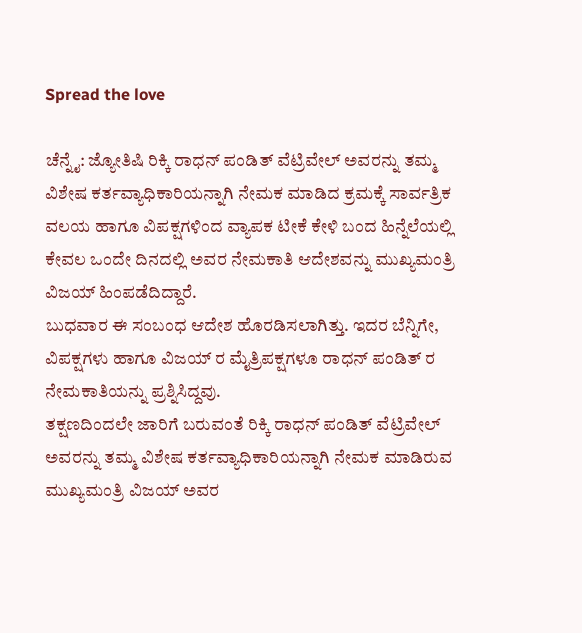Spread the love

ಚೆನ್ನೈ: ಜ್ಯೋತಿಷಿ ರಿಕ್ಕಿ ರಾಧನ್ ಪಂಡಿತ್ ವೆಟ್ರಿವೇಲ್ ಅವರನ್ನು ತಮ್ಮ ವಿಶೇಷ ಕರ್ತವ್ಯಾಧಿಕಾರಿಯನ್ನಾಗಿ ನೇಮಕ ಮಾಡಿದ ಕ್ರಮಕ್ಕೆ ಸಾರ್ವತ್ರಿಕ ವಲಯ ಹಾಗೂ ವಿಪಕ್ಷಗಳಿಂದ ವ್ಯಾಪಕ ಟೀಕೆ ಕೇಳಿ ಬಂದ ಹಿನ್ನೆಲೆಯಲ್ಲಿ ಕೇವಲ ಒಂದೇ ದಿನದಲ್ಲಿ ಅವರ ನೇಮಕಾತಿ ಆದೇಶವನ್ನು ಮುಖ್ಯಮಂತ್ರಿ ವಿಜಯ್ ಹಿಂಪಡೆದಿದ್ದಾರೆ.
ಬುಧವಾರ ಈ ಸಂಬಂಧ ಆದೇಶ ಹೊರಡಿಸಲಾಗಿತ್ತು. ಇದರ ಬೆನ್ನಿಗೇ, ವಿಪಕ್ಷಗಳು ಹಾಗೂ ವಿಜಯ್ ರ ಮೈತ್ರಿಪಕ್ಷಗಳೂ ರಾಧನ್ ಪಂಡಿತ್ ರ ನೇಮಕಾತಿಯನ್ನು ಪ್ರಶ್ನಿಸಿದ್ದವು.
ತಕ್ಷಣದಿಂದಲೇ ಜಾರಿಗೆ ಬರುವಂತೆ ರಿಕ್ಕಿ ರಾಧನ್ ಪಂಡಿತ್ ವೆಟ್ರಿವೇಲ್ ಅವರನ್ನು ತಮ್ಮ ವಿಶೇಷ ಕರ್ತವ್ಯಾಧಿಕಾರಿಯನ್ನಾಗಿ ನೇಮಕ ಮಾಡಿರುವ ಮುಖ್ಯಮಂತ್ರಿ ವಿಜಯ್ ಅವರ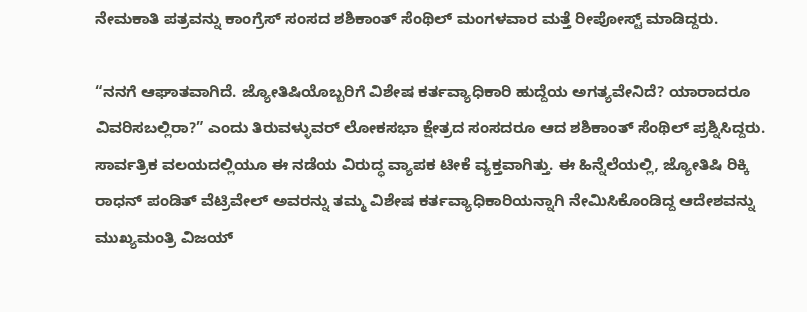ನೇಮಕಾತಿ ಪತ್ರವನ್ನು ಕಾಂಗ್ರೆಸ್ ಸಂಸದ ಶಶಿಕಾಂತ್ ಸೆಂಥಿಲ್ ಮಂಗಳವಾರ ಮತ್ತೆ ರೀಪೋಸ್ಟ್ ಮಾಡಿದ್ದರು.

“ನನಗೆ ಆಘಾತವಾಗಿದೆ. ಜ್ಯೋತಿಷಿಯೊಬ್ಬರಿಗೆ ವಿಶೇಷ ಕರ್ತವ್ಯಾಧಿಕಾರಿ ಹುದ್ದೆಯ ಅಗತ್ಯವೇನಿದೆ? ಯಾರಾದರೂ ವಿವರಿಸಬಲ್ಲಿರಾ?” ಎಂದು ತಿರುವಳ್ಳುವ‌ರ್ ಲೋಕಸಭಾ ಕ್ಷೇತ್ರದ ಸಂಸದರೂ ಆದ ಶಶಿಕಾಂತ್ ಸೆಂಥಿಲ್ ಪ್ರಶ್ನಿಸಿದ್ದರು. ಸಾರ್ವತ್ರಿಕ ವಲಯದಲ್ಲಿಯೂ ಈ ನಡೆಯ ವಿರುದ್ಧ ವ್ಯಾಪಕ ಟೀಕೆ ವ್ಯಕ್ತವಾಗಿತ್ತು. ಈ ಹಿನ್ನೆಲೆಯಲ್ಲಿ, ಜ್ಯೋತಿಷಿ ರಿಕ್ಕಿ ರಾಧನ್ ಪಂಡಿತ್ ವೆಟ್ರಿವೇಲ್ ಅವರನ್ನು ತಮ್ಮ ವಿಶೇಷ ಕರ್ತವ್ಯಾಧಿಕಾರಿಯನ್ನಾಗಿ ನೇಮಿಸಿಕೊಂಡಿದ್ದ ಆದೇಶವನ್ನು ಮುಖ್ಯಮಂತ್ರಿ ವಿಜಯ್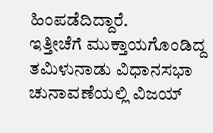ಹಿಂಪಡೆದಿದ್ದಾರೆ.
ಇತ್ತೀಚೆಗೆ ಮುಕ್ತಾಯಗೊಂಡಿದ್ದ ತಮಿಳುನಾಡು ವಿಧಾನಸಭಾ ಚುನಾವಣೆಯಲ್ಲಿ ವಿಜಯ್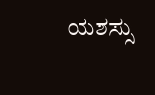ಯಶಸ್ಸು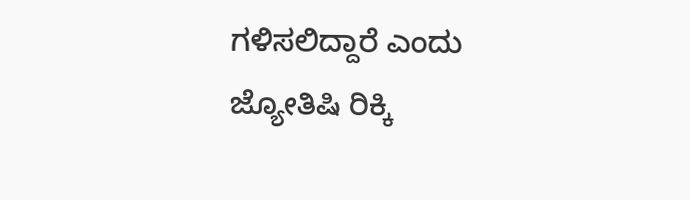ಗಳಿಸಲಿದ್ದಾರೆ ಎಂದು ಜ್ಯೋತಿಷಿ ರಿಕ್ಕಿ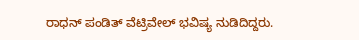ರಾಧನ್ ಪಂಡಿತ್ ವೆಟ್ರಿವೇಲ್ ಭವಿಷ್ಯ ನುಡಿದಿದ್ದರು.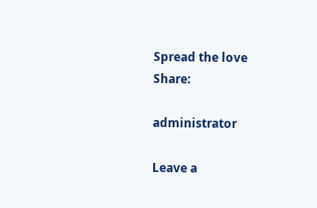Spread the love
Share:

administrator

Leave a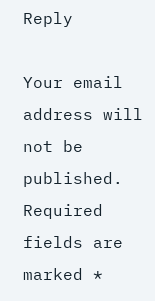Reply

Your email address will not be published. Required fields are marked *